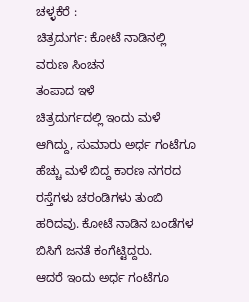ಚಳ್ಳಕೆರೆ :
ಚಿತ್ರದುರ್ಗ: ಕೋಟೆ ನಾಡಿನಲ್ಲಿ ವರುಣ ಸಿಂಚನ
ತಂಪಾದ ಇಳೆ
ಚಿತ್ರದುರ್ಗದಲ್ಲಿ ಇಂದು ಮಳೆ ಆಗಿದ್ದು, ಸುಮಾರು ಅರ್ಧ ಗಂಟೆಗೂ
ಹೆಚ್ಚು ಮಳೆ ಬಿದ್ದ ಕಾರಣ ನಗರದ ರಸ್ತೆಗಳು ಚರಂಡಿಗಳು ತುಂಬಿ
ಹರಿದವು. ಕೋಟೆ ನಾಡಿನ ಬಂಡೆಗಳ ಬಿಸಿಗೆ ಜನತೆ ಕಂಗೆಟ್ಟಿದ್ದರು.
ಆದರೆ ಇಂದು ಅರ್ಧ ಗಂಟೆಗೂ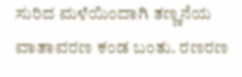ಸುರಿದ ಮಳೆಯಿಂದಾಗಿ ತಣ್ಣನೆಯ
ವಾತಾವರಣ ಕಂಡ ಬಂತು. ರಣರಣ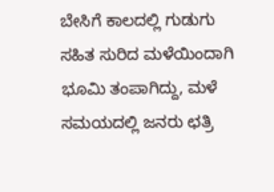ಬೇಸಿಗೆ ಕಾಲದಲ್ಲಿ ಗುಡುಗು
ಸಹಿತ ಸುರಿದ ಮಳೆಯಿಂದಾಗಿ ಭೂಮಿ ತಂಪಾಗಿದ್ದು, ಮಳೆ
ಸಮಯದಲ್ಲಿ ಜನರು ಛತ್ರಿ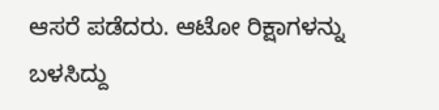ಆಸರೆ ಪಡೆದರು. ಆಟೋ ರಿಕ್ಷಾಗಳನ್ನು
ಬಳಸಿದ್ದು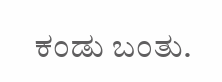ಕಂಡು ಬಂತು.